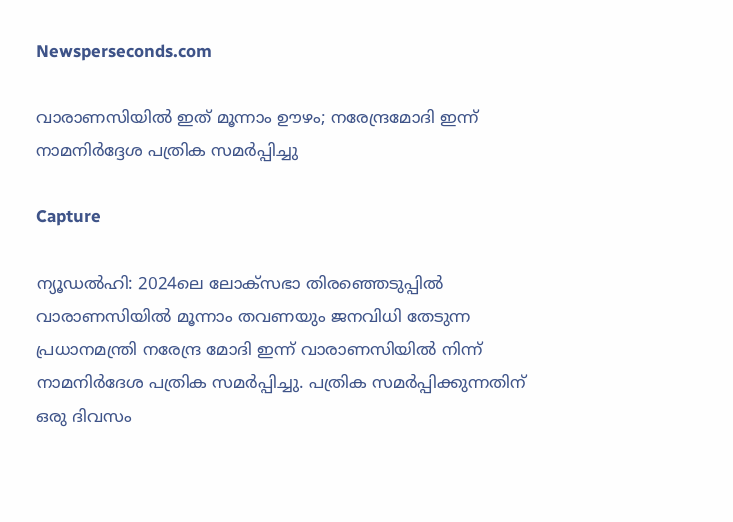Newsperseconds.com

വാരാണസിയില്‍ ഇത് മൂന്നാം ഊഴം; നരേന്ദ്രമോദി ഇന്ന് നാമനിര്‍ദ്ദേശ പത്രിക സമര്‍പ്പിച്ചു

Capture

ന്യൂഡല്‍ഹി: 2024ലെ ലോക്സഭാ തിരഞ്ഞെടുപ്പില്‍ വാരാണസിയില്‍ മൂന്നാം തവണയും ജനവിധി തേടുന്ന പ്രധാനമന്ത്രി നരേന്ദ്ര മോദി ഇന്ന് വാരാണസിയില്‍ നിന്ന് നാമനിര്‍ദേശ പത്രിക സമര്‍പ്പിച്ചു. പത്രിക സമര്‍പ്പിക്കുന്നതിന് ഒരു ദിവസം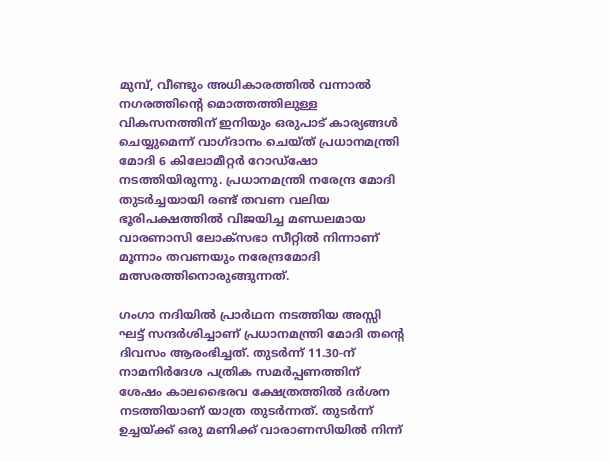മുമ്പ്, വീണ്ടും അധികാരത്തില്‍ വന്നാല്‍ നഗരത്തിന്റെ മൊത്തത്തിലുള്ള വികസനത്തിന് ഇനിയും ഒരുപാട് കാര്യങ്ങള്‍ ചെയ്യുമെന്ന് വാഗ്ദാനം ചെയ്ത് പ്രധാനമന്ത്രി മോദി 6 കിലോമീറ്റര്‍ റോഡ്‌ഷോ നടത്തിയിരുന്നു. പ്രധാനമന്ത്രി നരേന്ദ്ര മോദി തുടര്‍ച്ചയായി രണ്ട് തവണ വലിയ ഭൂരിപക്ഷത്തില്‍ വിജയിച്ച മണ്ഡലമായ വാരണാസി ലോക്സഭാ സീറ്റില്‍ നിന്നാണ് മൂന്നാം തവണയും നരേന്ദ്രമോദി മത്സരത്തിനൊരുങ്ങുന്നത്.

ഗംഗാ നദിയില്‍ പ്രാര്‍ഥന നടത്തിയ അസ്സി ഘട്ട് സന്ദര്‍ശിച്ചാണ് പ്രധാനമന്ത്രി മോദി തന്റെ ദിവസം ആരംഭിച്ചത്. തുടര്‍ന്ന് 11.30-ന് നാമനിര്‍ദേശ പത്രിക സമര്‍പ്പണത്തിന് ശേഷം കാലഭൈരവ ക്ഷേത്രത്തില്‍ ദര്‍ശന നടത്തിയാണ് യാത്ര തുടര്‍ന്നത്. തുടര്‍ന്ന് ഉച്ചയ്ക്ക് ഒരു മണിക്ക് വാരാണസിയില്‍ നിന്ന്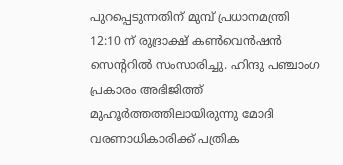പുറപ്പെടുന്നതിന് മുമ്പ് പ്രധാനമന്ത്രി 12:10 ന് രുദ്രാക്ഷ് കണ്‍വെന്‍ഷന്‍ സെന്ററില്‍ സംസാരിച്ചു. ഹിന്ദു പഞ്ചാംഗ പ്രകാരം അഭിജിത്ത് മുഹൂര്‍ത്തത്തിലായിരുന്നു മോദി വരണാധികാരിക്ക് പത്രിക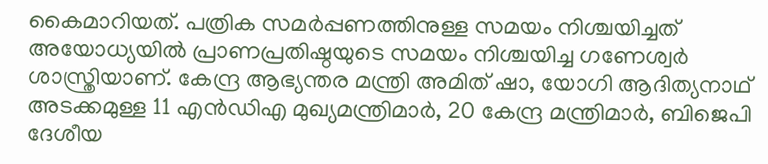കൈമാറിയത്. പത്രിക സമര്‍പ്പണത്തിനുള്ള സമയം നിശ്ചയിച്ചത് അയോധ്യയില്‍ പ്രാണപ്രതിഷ്ഠയുടെ സമയം നിശ്ചയിച്ച ഗണേശ്വര്‍ ശാസ്ത്രിയാണ്. കേന്ദ്ര ആഭ്യന്തര മന്ത്രി അമിത് ഷാ, യോഗി ആദിത്യനാഥ് അടക്കമുള്ള 11 എന്‍ഡിഎ മുഖ്യമന്ത്രിമാര്‍, 20 കേന്ദ്ര മന്ത്രിമാര്‍, ബിജെപി ദേശീയ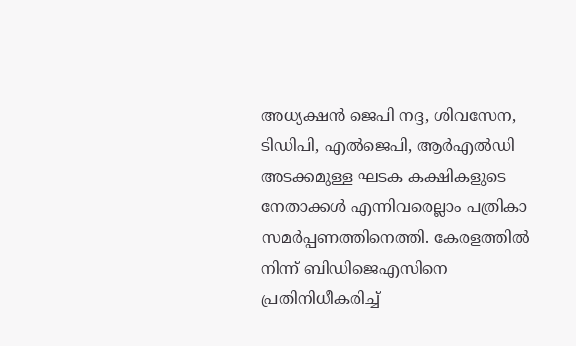അധ്യക്ഷന്‍ ജെപി നദ്ദ, ശിവസേന, ടിഡിപി, എല്‍ജെപി, ആര്‍എല്‍ഡി അടക്കമുള്ള ഘടക കക്ഷികളുടെ നേതാക്കള്‍ എന്നിവരെല്ലാം പത്രികാ സമര്‍പ്പണത്തിനെത്തി. കേരളത്തില്‍ നിന്ന് ബിഡിജെഎസിനെ പ്രതിനിധീകരിച്ച്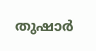തുഷാര്‍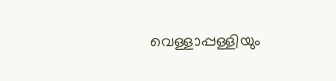വെള്ളാപ്പള്ളിയും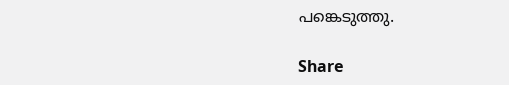പങ്കെടുത്തു.

Share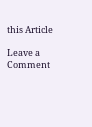this Article

Leave a Comment